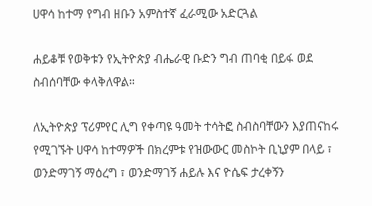ሀዋሳ ከተማ የግብ ዘቡን አምስተኛ ፈራሚው አድርጓል

ሐይቆቹ የወቅቱን የኢትዮጵያ ብሔራዊ ቡድን ግብ ጠባቂ በይፋ ወደ ስብሰባቸው ቀላቅለዋል።

ለኢትዮጵያ ፕሪምየር ሊግ የቀጣዩ ዓመት ተሳትፎ ስብስባቸውን እያጠናከሩ የሚገኙት ሀዋሳ ከተማዎች በክረምቱ የዝውውር መስኮት ቢኒያም በላይ ፣ ወንድማገኝ ማዕረግ ፣ ወንድማገኝ ሐይሉ እና ዮሴፍ ታረቀኝን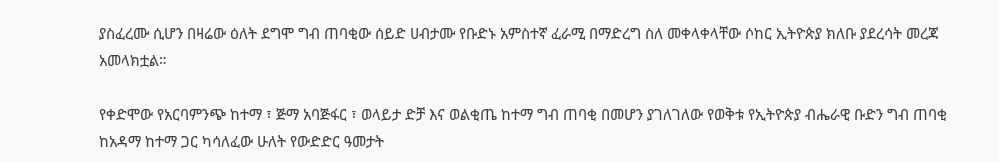ያስፈረሙ ሲሆን በዛሬው ዕለት ደግሞ ግብ ጠባቂው ሰይድ ሀብታሙ የቡድኑ አምስተኛ ፈራሚ በማድረግ ስለ መቀላቀላቸው ሶከር ኢትዮጵያ ክለቡ ያደረሳት መረጃ አመላክቷል።

የቀድሞው የአርባምንጭ ከተማ ፣ ጅማ አባጅፋር ፣ ወላይታ ድቻ እና ወልቂጤ ከተማ ግብ ጠባቂ በመሆን ያገለገለው የወቅቱ የኢትዮጵያ ብሔራዊ ቡድን ግብ ጠባቂ ከአዳማ ከተማ ጋር ካሳለፈው ሁለት የውድድር ዓመታት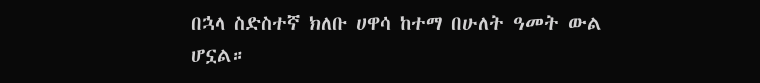በኋላ ስድስተኛ ክለቡ ሀዋሳ ከተማ በሁለት ዓመት ውል ሆኗል።